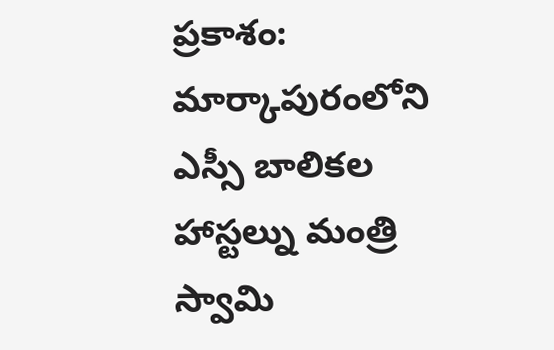ప్రకాశం: మార్కాపురంలోని ఎస్సీ బాలికల హాస్టల్ను మంత్రి స్వామి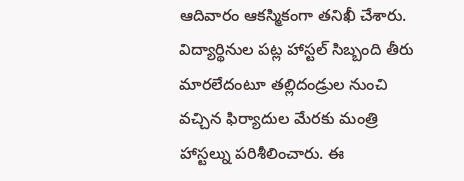ఆదివారం ఆకస్మికంగా తనిఖీ చేశారు. విద్యార్థినుల పట్ల హాస్టల్ సిబ్బంది తీరు మారలేదంటూ తల్లిదండ్రుల నుంచి వచ్చిన ఫిర్యాదుల మేరకు మంత్రి హాస్టల్ను పరిశీలించారు. ఈ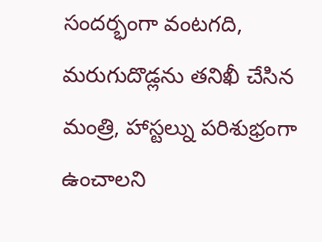సందర్భంగా వంటగది, మరుగుదొడ్లను తనిఖీ చేసిన మంత్రి, హాస్టల్ను పరిశుభ్రంగా ఉంచాలని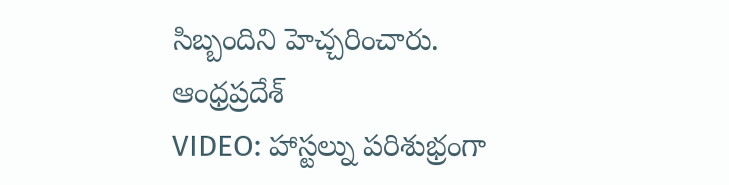సిబ్బందిని హెచ్చరించారు.
ఆంధ్రప్రదేశ్
VIDEO: హాస్టల్ను పరిశుభ్రంగా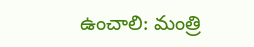ఉంచాలి: మంత్రి